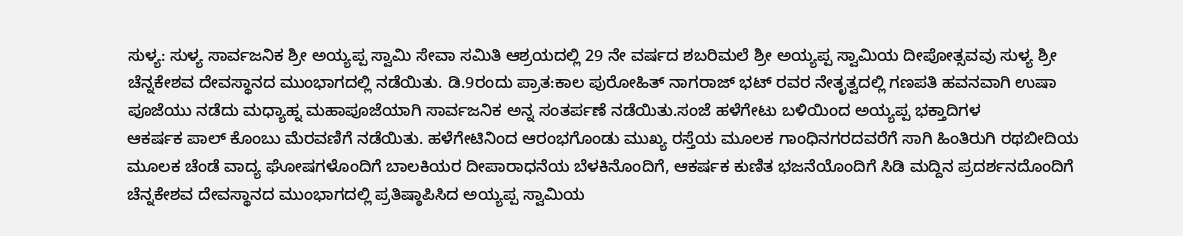ಸುಳ್ಯ: ಸುಳ್ಯ ಸಾರ್ವಜನಿಕ ಶ್ರೀ ಅಯ್ಯಪ್ಪ ಸ್ವಾಮಿ ಸೇವಾ ಸಮಿತಿ ಆಶ್ರಯದಲ್ಲಿ 29 ನೇ ವರ್ಷದ ಶಬರಿಮಲೆ ಶ್ರೀ ಅಯ್ಯಪ್ಪ ಸ್ವಾಮಿಯ ದೀಪೋತ್ಸವವು ಸುಳ್ಯ ಶ್ರೀ ಚೆನ್ನಕೇಶವ ದೇವಸ್ಥಾನದ ಮುಂಭಾಗದಲ್ಲಿ ನಡೆಯಿತು. ಡಿ.9ರಂದು ಪ್ರಾತ:ಕಾಲ ಪುರೋಹಿತ್ ನಾಗರಾಜ್ ಭಟ್ ರವರ ನೇತೃತ್ವದಲ್ಲಿ ಗಣಪತಿ ಹವನವಾಗಿ ಉಷಾ ಪೂಜೆಯು ನಡೆದು ಮಧ್ಯಾಹ್ನ ಮಹಾಪೂಜೆಯಾಗಿ ಸಾರ್ವಜನಿಕ ಅನ್ನ ಸಂತರ್ಪಣೆ ನಡೆಯಿತು.ಸಂಜೆ ಹಳೆಗೇಟು ಬಳಿಯಿಂದ ಅಯ್ಯಪ್ಪ ಭಕ್ತಾದಿಗಳ
ಆಕರ್ಷಕ ಪಾಲ್ ಕೊಂಬು ಮೆರವಣಿಗೆ ನಡೆಯಿತು. ಹಳೆಗೇಟಿನಿಂದ ಆರಂಭಗೊಂಡು ಮುಖ್ಯ ರಸ್ತೆಯ ಮೂಲಕ ಗಾಂಧಿನಗರದವರೆಗೆ ಸಾಗಿ ಹಿಂತಿರುಗಿ ರಥಬೀದಿಯ ಮೂಲಕ ಚೆಂಡೆ ವಾದ್ಯ ಘೋಷಗಳೊಂದಿಗೆ ಬಾಲಕಿಯರ ದೀಪಾರಾಧನೆಯ ಬೆಳಕಿನೊಂದಿಗೆ, ಆಕರ್ಷಕ ಕುಣಿತ ಭಜನೆಯೊಂದಿಗೆ ಸಿಡಿ ಮದ್ದಿನ ಪ್ರದರ್ಶನದೊಂದಿಗೆ ಚೆನ್ನಕೇಶವ ದೇವಸ್ಥಾನದ ಮುಂಭಾಗದಲ್ಲಿ ಪ್ರತಿಷ್ಠಾಪಿಸಿದ ಅಯ್ಯಪ್ಪ ಸ್ವಾಮಿಯ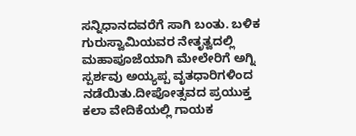ಸನ್ನಿಧಾನದವರೆಗೆ ಸಾಗಿ ಬಂತು. ಬಳಿಕ ಗುರುಸ್ವಾಮಿಯವರ ನೇತೃತ್ವದಲ್ಲಿ ಮಹಾಪೂಜೆಯಾಗಿ ಮೇಲೇರಿಗೆ ಅಗ್ನಿ ಸ್ಪರ್ಶವು ಅಯ್ಯಪ್ಪ ವೃತಧಾರಿಗಳಿಂದ ನಡೆಯಿತು.ದೀಪೋತ್ಸವದ ಪ್ರಯುಕ್ತ ಕಲಾ ವೇದಿಕೆಯಲ್ಲಿ ಗಾಯಕ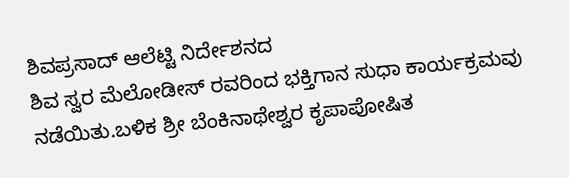ಶಿವಪ್ರಸಾದ್ ಆಲೆಟ್ಟಿ ನಿರ್ದೇಶನದ
ಶಿವ ಸ್ವರ ಮೆಲೋಡೀಸ್ ರವರಿಂದ ಭಕ್ತಿಗಾನ ಸುಧಾ ಕಾರ್ಯಕ್ರಮವು ನಡೆಯಿತು.ಬಳಿಕ ಶ್ರೀ ಬೆಂಕಿನಾಥೇಶ್ವರ ಕೃಪಾಪೋಷಿತ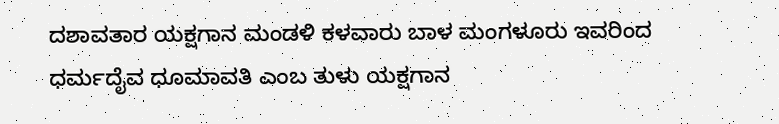ದಶಾವತಾರ ಯಕ್ಷಗಾನ ಮಂಡಳಿ ಕಳವಾರು ಬಾಳ ಮಂಗಳೂರು ಇವರಿಂದ ಧರ್ಮದೈವ ಧೂಮಾವತಿ ಎಂಬ ತುಳು ಯಕ್ಷಗಾನ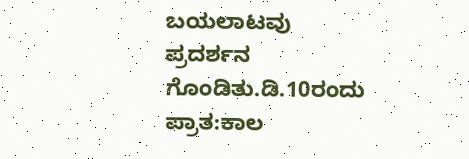ಬಯಲಾಟವು ಪ್ರದರ್ಶನ ಗೊಂಡಿತು.ಡಿ.10ರಂದು ಪ್ರಾತ:ಕಾಲ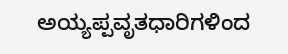ಅಯ್ಯಪ್ಪವೃತಧಾರಿಗಳಿಂದ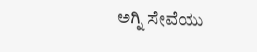ಅಗ್ನಿ ಸೇವೆಯು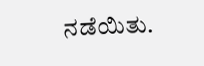ನಡೆಯಿತು.